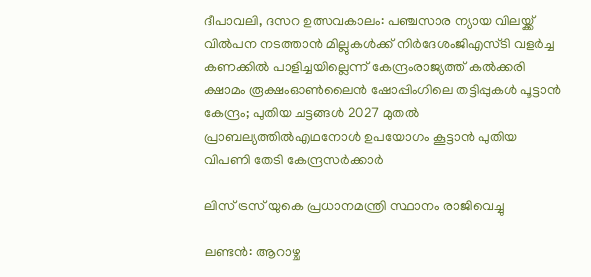ദീപാവലി, ദസറ ഉത്സവകാലം: പഞ്ചസാര ന്യായ വിലയ്ക്ക് വിൽപന നടത്താൻ മില്ലുകൾക്ക് നിർദേശംജിഎസ്ടി വളര്‍ച്ച കണക്കില്‍ പാളിച്ചയില്ലെന്ന് കേന്ദ്രംരാജ്യത്ത് കൽക്കരി ക്ഷാമം രൂക്ഷംഓൺലൈൻ ഷോപ്പിംഗിലെ തട്ടിപ്പുകൾ പൂട്ടാൻ കേന്ദ്രം; പുതിയ ചട്ടങ്ങൾ 2027 മുതൽ പ്രാബല്യത്തിൽഎഥനോള്‍ ഉപയോഗം കൂട്ടാൻ പുതിയ വിപണി തേടി കേന്ദ്രസർക്കാർ

ലിസ് ട്രസ് യുകെ പ്രധാനമന്ത്രി സ്ഥാനം രാജിവെച്ചു

ലണ്ടൻ: ആറാഴ്ച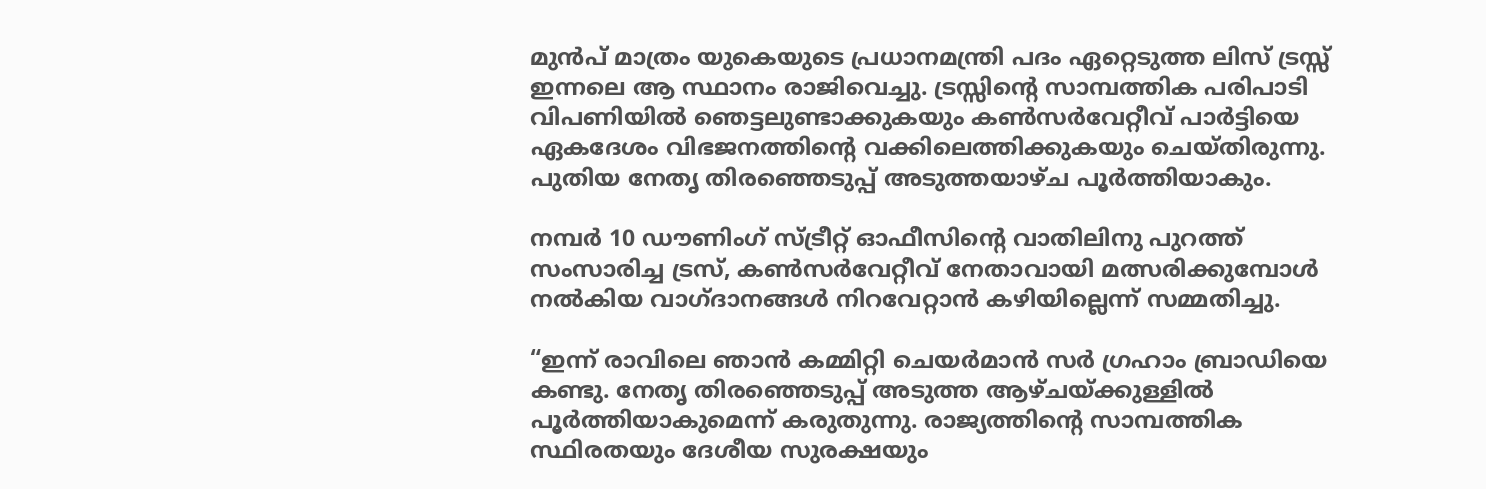മുൻപ് മാത്രം യുകെയുടെ പ്രധാനമന്ത്രി പദം ഏറ്റെടുത്ത ലിസ് ട്രസ്സ് ഇന്നലെ ആ സ്ഥാനം രാജിവെച്ചു. ട്രസ്സിന്റെ സാമ്പത്തിക പരിപാടി വിപണിയിൽ ഞെട്ടലുണ്ടാക്കുകയും കൺസർവേറ്റീവ് പാർട്ടിയെ ഏകദേശം വിഭജനത്തിന്റെ വക്കിലെത്തിക്കുകയും ചെയ്തിരുന്നു. പുതിയ നേതൃ തിരഞ്ഞെടുപ്പ് അടുത്തയാഴ്ച പൂർത്തിയാകും.

നമ്പർ 10 ഡൗണിംഗ് സ്ട്രീറ്റ് ഓഫീസിന്റെ വാതിലിനു പുറത്ത് സംസാരിച്ച ട്രസ്, കൺസർവേറ്റീവ് നേതാവായി മത്സരിക്കുമ്പോൾ നൽകിയ വാഗ്ദാനങ്ങൾ നിറവേറ്റാൻ കഴിയില്ലെന്ന് സമ്മതിച്ചു.

“ഇന്ന് രാവിലെ ഞാൻ കമ്മിറ്റി ചെയർമാൻ സർ ഗ്രഹാം ബ്രാഡിയെ കണ്ടു. നേതൃ തിരഞ്ഞെടുപ്പ് അടുത്ത ആഴ്‌ചയ്‌ക്കുള്ളിൽ പൂർത്തിയാകുമെന്ന് കരുതുന്നു. രാജ്യത്തിന്റെ സാമ്പത്തിക സ്ഥിരതയും ദേശീയ സുരക്ഷയും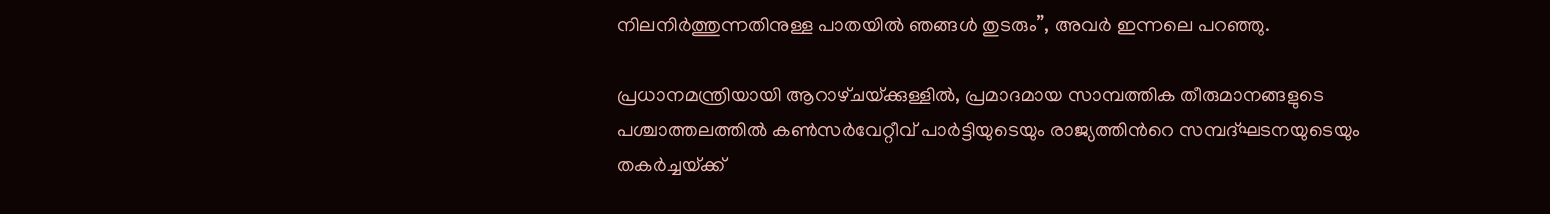നിലനിർത്തുന്നതിനുള്ള പാതയിൽ ഞങ്ങൾ തുടരും”, അവർ ഇന്നലെ പറഞ്ഞു.

പ്രധാനമന്ത്രിയായി ആറാഴ്‌ചയ്‌ക്കുള്ളിൽ, പ്രമാദമായ സാമ്പത്തിക തീരുമാനങ്ങളുടെ പശ്ചാത്തലത്തിൽ കൺസർവേറ്റീവ് പാർട്ടിയുടെയും രാജ്യത്തിൻറെ സമ്പദ്ഘടനയുടെയും തകർച്ചയ്‌ക്ക്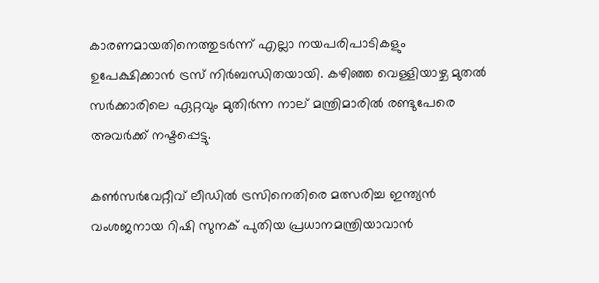കാരണമായതിനെത്തുടർന്ന് എല്ലാ നയപരിപാടികളും ഉപേക്ഷിക്കാൻ ട്രസ് നിർബന്ധിതയായി. കഴിഞ്ഞ വെള്ളിയാഴ്ച മുതൽ സർക്കാരിലെ ഏറ്റവും മുതിർന്ന നാല് മന്ത്രിമാരിൽ രണ്ടുപേരെ അവർക്ക് നഷ്ടപ്പെട്ടു.

കൺസർവേറ്റീവ് ലീഡിൽ ട്രസിനെതിരെ മത്സരിച്ച ഇന്ത്യൻ വംശജനായ റിഷി സുനക് പുതിയ പ്രധാനമന്ത്രിയാവാൻ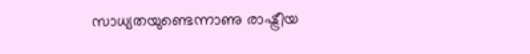സാധ്യതയുണ്ടെന്നാണു രാഷ്ട്രീയ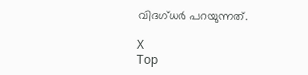വിദഗ്ധർ പറയുന്നത്.

X
Top